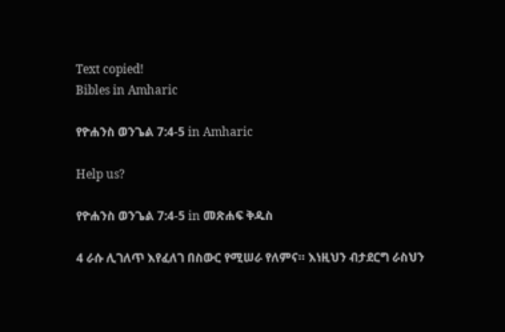Text copied!
Bibles in Amharic

የዮሐንስ ወንጌል 7:4-5 in Amharic

Help us?

የዮሐንስ ወንጌል 7:4-5 in መጽሐፍ ቅዱስ

4 ራሱ ሊገለጥ እየፈለገ በስውር የሚሠራ የለምና። እነዚህን ብታደርግ ራስህን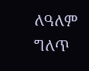ለዓለም ግለጥ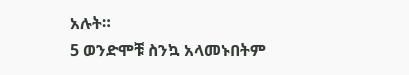አሉት።
5 ወንድሞቹ ስንኳ አላመኑበትም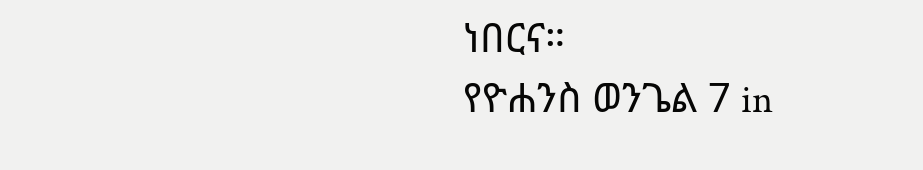ነበርና።
የዮሐንስ ወንጌል 7 in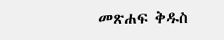መጽሐፍ ቅዱስ